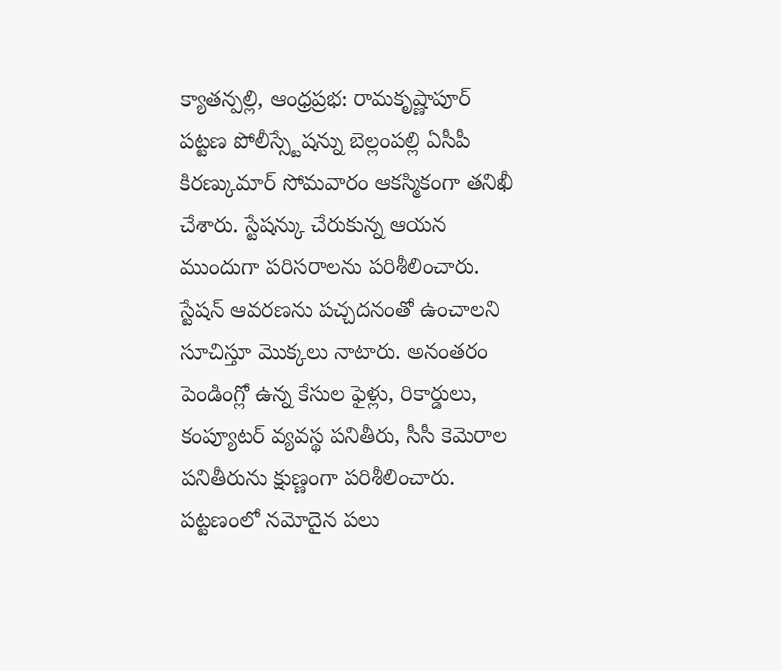క్యాతన్పల్లి, ఆంధ్రప్రభ: రామకృష్ణాపూర్ పట్టణ పోలీస్స్టేషన్ను బెల్లంపల్లి ఏసీపీ కిరణ్కుమార్ సోమవారం ఆకస్మికంగా తనిఖీ చేశారు. స్టేషన్కు చేరుకున్న ఆయన ముందుగా పరిసరాలను పరిశీలించారు. స్టేషన్ ఆవరణను పచ్చదనంతో ఉంచాలని సూచిస్తూ మొక్కలు నాటారు. అనంతరం పెండింగ్లో ఉన్న కేసుల ఫైళ్లు, రికార్డులు, కంప్యూటర్ వ్యవస్థ పనితీరు, సీసీ కెమెరాల పనితీరును క్షుణ్ణంగా పరిశీలించారు. పట్టణంలో నమోదైన పలు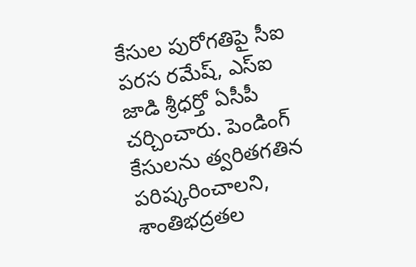కేసుల పురోగతిపై సీఐ పరస రమేష్, ఎస్ఐ జాడి శ్రీధర్తో ఏసీపీ చర్చించారు. పెండింగ్ కేసులను త్వరితగతిన పరిష్కరించాలని, శాంతిభద్రతల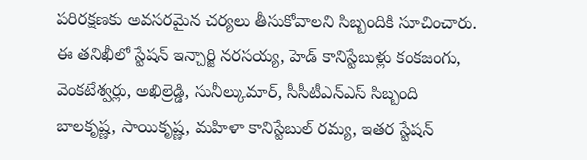పరిరక్షణకు అవసరమైన చర్యలు తీసుకోవాలని సిబ్బందికి సూచించారు. ఈ తనిఖీలో స్టేషన్ ఇన్చార్జి నరసయ్య, హెడ్ కానిస్టేబుళ్లు కంకజంగు, వెంకటేశ్వర్లు, అఖిల్రెడ్డి, సునీల్కుమార్, సీసీటీఎన్ఎస్ సిబ్బంది బాలకృష్ణ, సాయికృష్ణ, మహిళా కానిస్టేబుల్ రమ్య, ఇతర స్టేషన్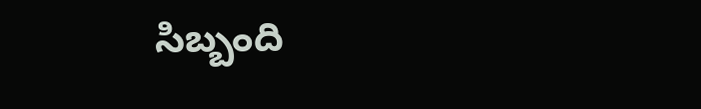సిబ్బంది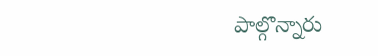పాల్గొన్నారు